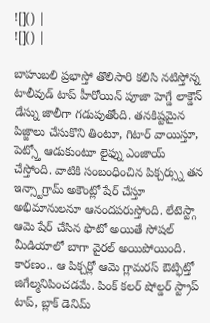![]() |
![]() |

బాహుబలి ప్రభాస్తో తొలిసారి కలిసి నటిస్తోన్న టాలీవుడ్ టాప్ హీరోయిన్ పూజా హెగ్డే లాక్డౌన్ డేస్ను జాలీగా గడుపుతోంది. తనకిష్టమైన పిజ్జాలు చేసుకొని తింటూ, గిటార్ వాయిస్తూ, పెట్స్తో ఆడుకుంటూ లైఫ్ను ఎంజాయ్ చేస్తోంది. వాటికి సంబంధించిన పిక్చర్స్ను తన ఇన్స్టాగ్రామ్ అకౌంట్లో షేర్ చేస్తూ అభిమానులనూ ఆనందపరుస్తోంది. లేటెస్ట్గా ఆమె షేర్ చేసిన ఫొటో అయితే సోషల్ మీడియాలో బాగా వైరల్ అయిపోయింది. కారణం.. ఆ పిక్చర్లో ఆమె గ్లామరస్ ఔట్ఫిట్తో జిగేల్మనిపించడమే. పింక్ కలర్ షోల్డర్ స్ట్రాప్ టాప్, బ్లాక్ డెనిమ్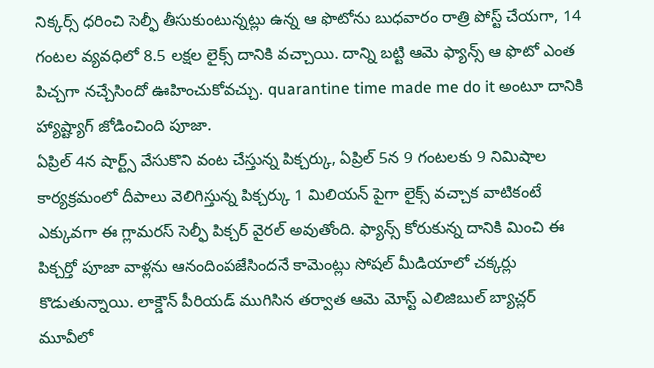నిక్కర్స్ ధరించి సెల్ఫీ తీసుకుంటున్నట్లు ఉన్న ఆ ఫొటోను బుధవారం రాత్రి పోస్ట్ చేయగా, 14 గంటల వ్యవధిలో 8.5 లక్షల లైక్స్ దానికి వచ్చాయి. దాన్ని బట్టి ఆమె ఫ్యాన్స్ ఆ ఫొటో ఎంత పిచ్చగా నచ్చేసిందో ఊహించుకోవచ్చు. quarantine time made me do it అంటూ దానికి హ్యాష్ట్యాగ్ జోడించింది పూజా.
ఏప్రిల్ 4న షార్ట్స్ వేసుకొని వంట చేస్తున్న పిక్చర్కు, ఏప్రిల్ 5న 9 గంటలకు 9 నిమిషాల కార్యక్రమంలో దీపాలు వెలిగిస్తున్న పిక్చర్కు 1 మిలియన్ పైగా లైక్స్ వచ్చాక వాటికంటే ఎక్కువగా ఈ గ్లామరస్ సెల్ఫీ పిక్చర్ వైరల్ అవుతోంది. ఫ్యాన్స్ కోరుకున్న దానికి మించి ఈ పిక్చర్తో పూజా వాళ్లను ఆనందింపజేసిందనే కామెంట్లు సోషల్ మీడియాలో చక్కర్లు కొడుతున్నాయి. లాక్డౌన్ పీరియడ్ ముగిసిన తర్వాత ఆమె మోస్ట్ ఎలిజిబుల్ బ్యాచ్లర్ మూవీలో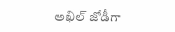అఖిల్ జోడీగా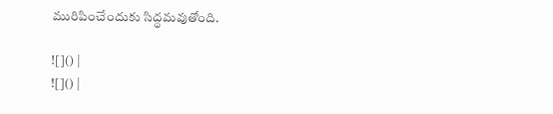మురిపించేందుకు సిద్ధమవుతోంది.

![]() |
![]() |